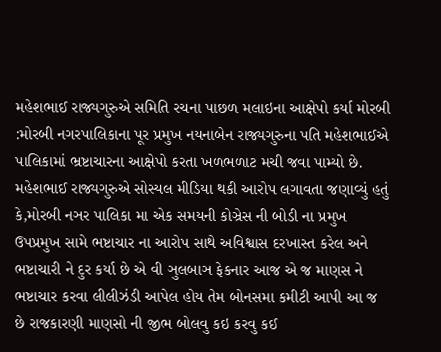મહેશભાઈ રાજ્યગુરુએ સમિતિ રચના પાછળ મલાઇના આક્ષેપો કર્યા મોરબી :મોરબી નગરપાલિકાના પૂર પ્રમુખ નયનાબેન રાજ્યગુરુના પતિ મહેશભાઈએ પાલિકામાં ભ્રષ્ટાચારના આક્ષેપો કરતા ખળભળાટ મચી જવા પામ્યો છે. મહેશભાઈ રાજ્યગુરુએ સોસ્યલ મીડિયા થકી આરોપ લગાવતા જણાવ્યું હતું કે,મોરબી નઞર પાલિકા મા એક સમયની કોઞ્રેસ ની બોડી ના પ્રમુખ ઉપપ્રમુખ સામે ભષ્ટાચાર ના આરોપ સાથે અવિશ્વાસ દરખાસ્ત કરેલ અને ભષ્ટાચારી ને દુર કર્યા છે એ વી ઞુલબાઞ ફેકનાર આજ એ જ માણસ ને ભષ્ટાચાર કરવા લીલીઝંડી આપેલ હોય તેમ બોનસમા કમીટી આપી આ જ છે રાજકારણી માણસો ની જીભ બોલવુ કઇ કરવુ કઈ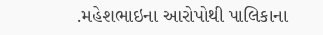.મહેશભાઇના આરોપોથી પાલિકાના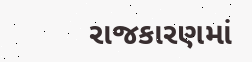રાજકારણમાં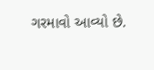ગરમાવો આવ્યો છે.